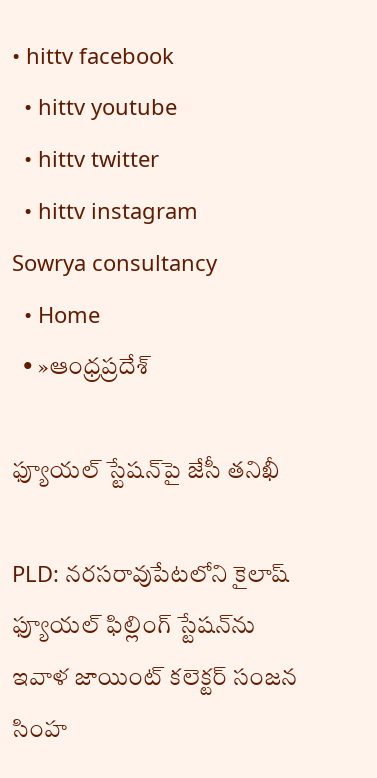• hittv facebook
  • hittv youtube
  • hittv twitter
  • hittv instagram
Sowrya consultancy
  • Home
  • »ఆంధ్రప్రదేశ్

ఫ్యూయల్ స్టేషన్‌పై జేసీ తనిఖీ

PLD: నరసరావుపేటలోని కైలాష్ ఫ్యూయల్ ఫిల్లింగ్ స్టేషన్‌ను ఇవాళ జాయింట్ కలెక్టర్ సంజన సింహ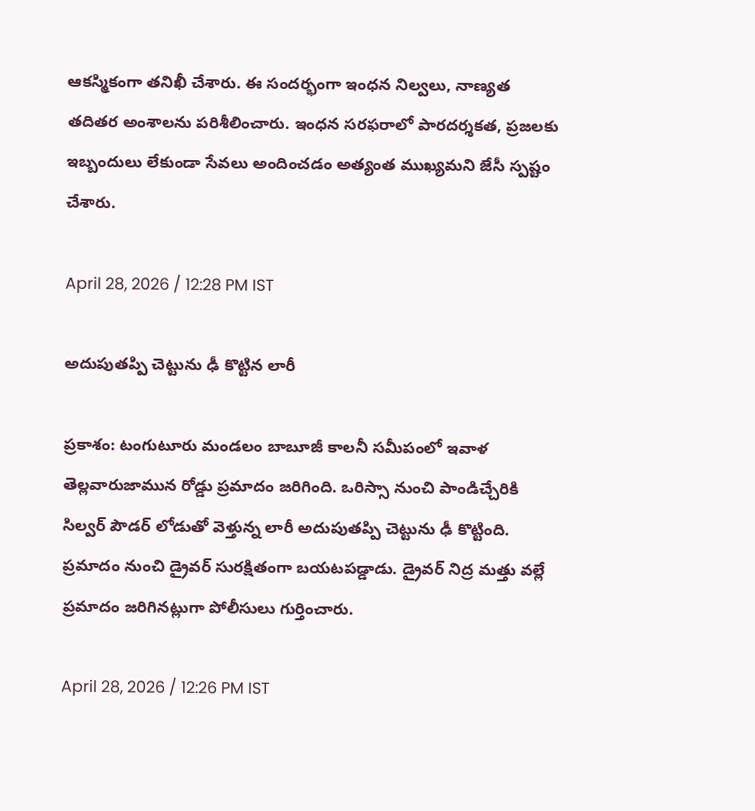ఆకస్మికంగా తనిఖీ చేశారు. ఈ సందర్భంగా ఇంధన నిల్వలు, నాణ్యత తదితర అంశాలను పరిశీలించారు. ఇంధన సరఫరాలో పారదర్శకత, ప్రజలకు ఇబ్బందులు లేకుండా సేవలు అందించడం అత్యంత ముఖ్యమని జేసీ స్పష్టం చేశారు.

April 28, 2026 / 12:28 PM IST

అదుపుతప్పి చెట్టును ఢీ కొట్టిన లారీ

ప్రకాశం: టంగుటూరు మండలం బాబూజీ కాలనీ సమీపంలో ఇవాళ తెల్లవారుజామున రోడ్డు ప్రమాదం జరిగింది. ఒరిస్సా నుంచి పాండిచ్చేరికి సిల్వర్ పౌడర్ లోడుతో వెళ్తున్న లారీ అదుపుతప్పి చెట్టును ఢీ కొట్టింది. ప్రమాదం నుంచి డ్రైవర్ సురక్షితంగా బయటపడ్డాడు. డ్రైవర్ నిద్ర మత్తు వల్లే ప్రమాదం జరిగినట్లుగా పోలీసులు గుర్తించారు.

April 28, 2026 / 12:26 PM IST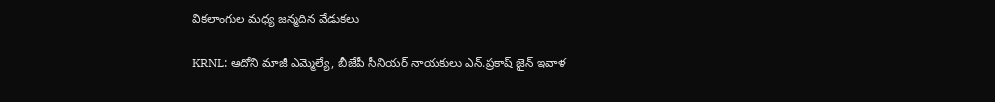వికలాంగుల మధ్య జన్మదిన వేడుకలు

KRNL: ఆదోని మాజీ ఎమ్మెల్యే, బీజేపీ సీనియర్ నాయకులు ఎన్.ప్రకాష్ జైన్ ఇవాళ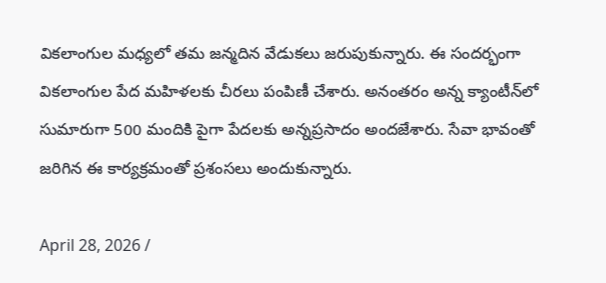వికలాంగుల మధ్యలో తమ జన్మదిన వేడుకలు జరుపుకున్నారు. ఈ సందర్భంగా వికలాంగుల పేద మహిళలకు చీరలు పంపిణీ చేశారు. అనంతరం అన్న క్యాంటీన్‌లో సుమారుగా 500 మందికి పైగా పేదలకు అన్నప్రసాదం అందజేశారు. సేవా భావంతో జరిగిన ఈ కార్యక్రమంతో ప్రశంసలు అందుకున్నారు.

April 28, 2026 /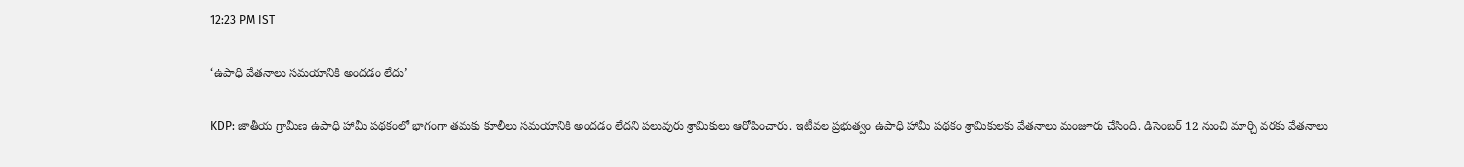12:23 PM IST

‘ఉపాధి వేతనాలు సమయానికి అందడం లేదు’

KDP: జాతీయ గ్రామీణ ఉపాధి హామీ పథకంలో భాగంగా తమకు కూలీలు సమయానికి అందడం లేదని పలువురు శ్రామికులు ఆరోపించారు. ఇటీవల ప్రభుత్వం ఉపాధి హామీ పథకం శ్రామికులకు వేతనాలు మంజూరు చేసింది. డిసెంబర్ 12 నుంచి మార్చి వరకు వేతనాలు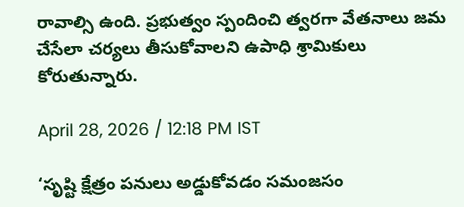రావాల్సి ఉంది. ప్రభుత్వం స్పందించి త్వరగా వేతనాలు జమ చేసేలా చర్యలు తీసుకోవాలని ఉపాధి శ్రామికులు కోరుతున్నారు.

April 28, 2026 / 12:18 PM IST

‘సృష్టి క్షేత్రం పనులు అడ్డుకోవడం సమంజసం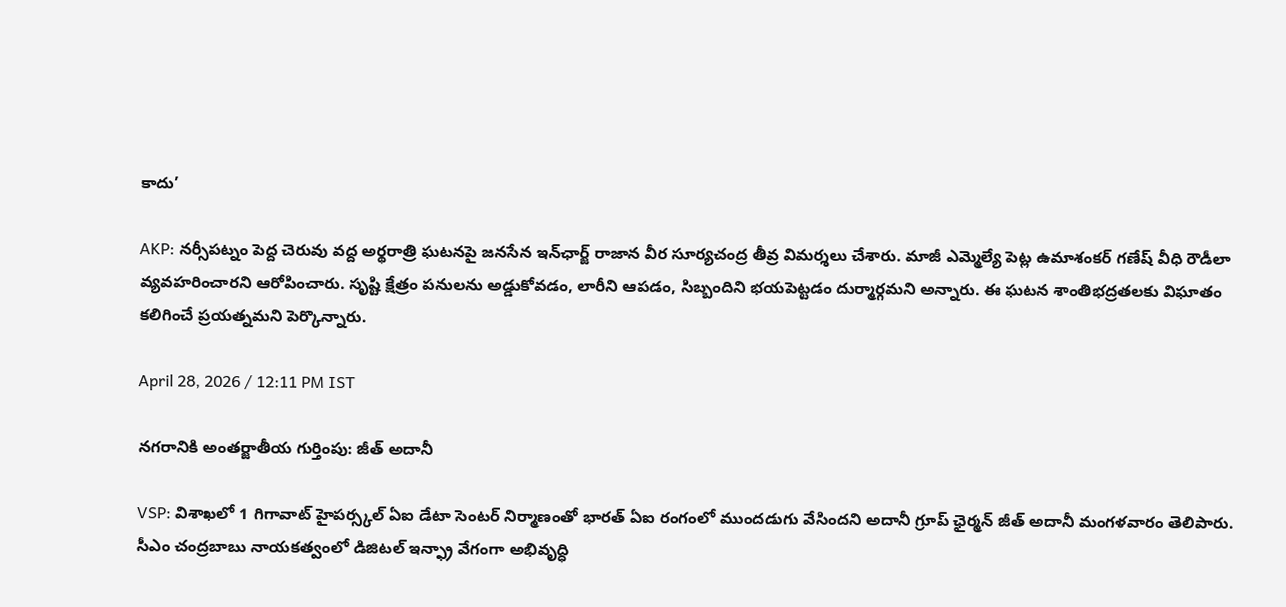కాదు’

AKP: నర్సీపట్నం పెద్ద చెరువు వద్ద అర్థరాత్రి ఘటనపై జనసేన ఇన్‌ఛార్జ్ రాజాన వీర సూర్యచంద్ర తీవ్ర విమర్శలు చేశారు. మాజీ ఎమ్మెల్యే పెట్ల ఉమాశంకర్ గణేష్ వీధి రౌడీలా వ్యవహరించారని ఆరోపించారు. సృష్టి క్షేత్రం పనులను అడ్డుకోవడం, లారీని ఆపడం, సిబ్బందిని భయపెట్టడం దుర్మార్గమని అన్నారు. ఈ ఘటన శాంతిభద్రతలకు విఘాతం కలిగించే ప్రయత్నమని పెర్కొన్నారు.

April 28, 2026 / 12:11 PM IST

నగరానికి అంతర్జాతీయ గుర్తింపు: జీత్ అదానీ

VSP: విశాఖలో 1 గిగావాట్ హైపర్స్కల్ ఏఐ డేటా సెంటర్ నిర్మాణంతో భారత్ ఏఐ రంగంలో ముందడుగు వేసిందని అదానీ గ్రూప్ ఛైర్మన్ జీత్ అదానీ మంగళవారం తెలిపారు. సీఎం చంద్రబాబు నాయకత్వంలో డిజిటల్ ఇన్ఫ్రా వేగంగా అభివృద్ధి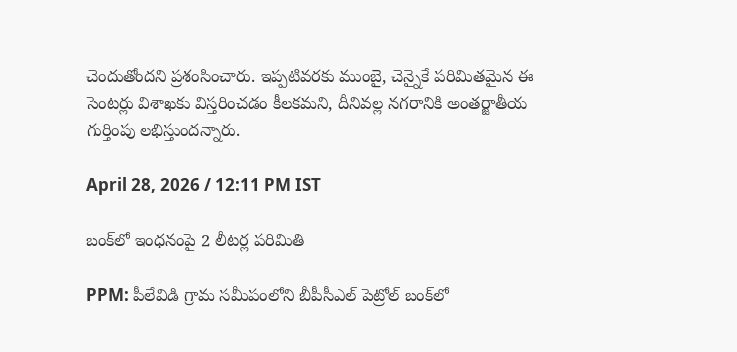చెందుతోందని ప్రశంసించారు. ఇప్పటివరకు ముంబై, చెన్నైకే పరిమితమైన ఈ సెంటర్లు విశాఖకు విస్తరించడం కీలకమని, దీనివల్ల నగరానికి అంతర్జాతీయ గుర్తింపు లభిస్తుందన్నారు.

April 28, 2026 / 12:11 PM IST

బంక్‌లో ఇంధనంపై 2 లీటర్ల పరిమితి

PPM: పీలేవిడి గ్రామ సమీపంలోని బీపీసీఎల్ పెట్రోల్ బంక్‌లో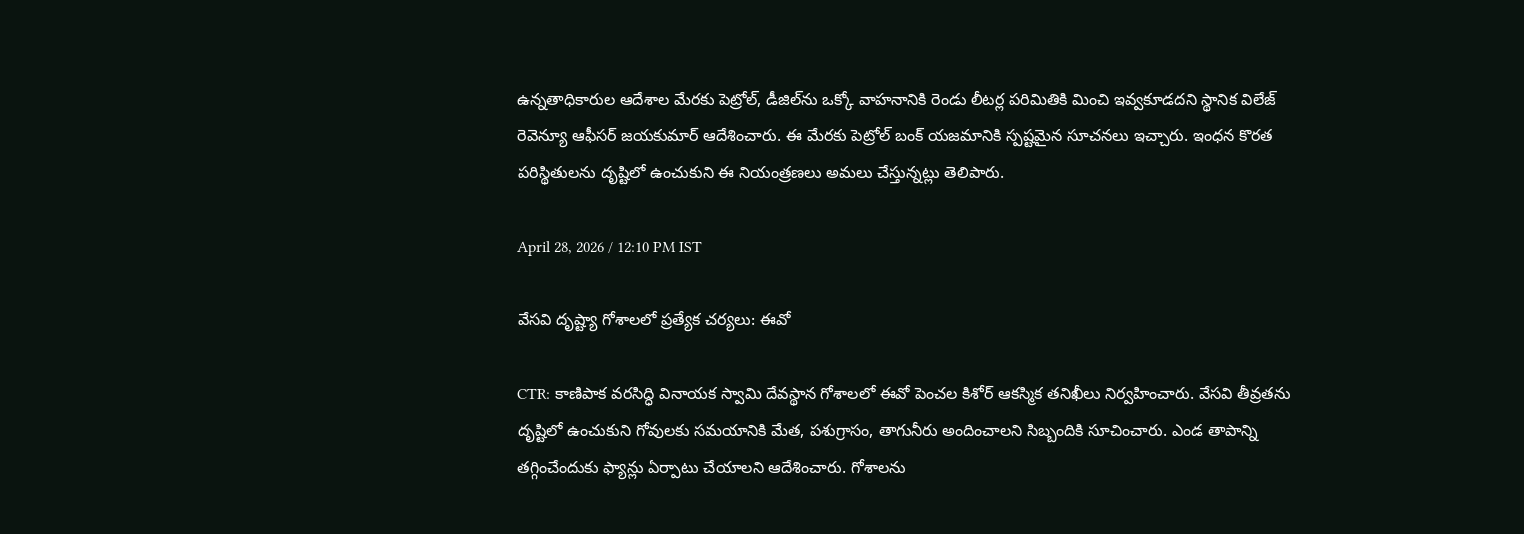ఉన్నతాధికారుల ఆదేశాల మేరకు పెట్రోల్, డీజిల్‌ను ఒక్కో వాహనానికి రెండు లీటర్ల పరిమితికి మించి ఇవ్వకూడదని స్థానిక విలేజ్ రెవెన్యూ ఆఫీసర్ జయకుమార్ ఆదేశించారు. ఈ మేరకు పెట్రోల్ బంక్ యజమానికి స్పష్టమైన సూచనలు ఇచ్చారు. ఇంధన కొరత పరిస్థితులను దృష్టిలో ఉంచుకుని ఈ నియంత్రణలు అమలు చేస్తున్నట్లు తెలిపారు.

April 28, 2026 / 12:10 PM IST

వేసవి దృష్ట్యా గోశాలలో ప్రత్యేక చర్యలు: ఈవో

CTR: కాణిపాక వరసిద్ధి వినాయక స్వామి దేవస్థాన గోశాలలో ఈవో పెంచల కిశోర్ ఆకస్మిక తనిఖీలు నిర్వహించారు. వేసవి తీవ్రతను దృష్టిలో ఉంచుకుని గోవులకు సమయానికి మేత, పశుగ్రాసం, తాగునీరు అందించాలని సిబ్బందికి సూచించారు. ఎండ తాపాన్ని తగ్గించేందుకు ఫ్యాన్లు ఏర్పాటు చేయాలని ఆదేశించారు. గోశాలను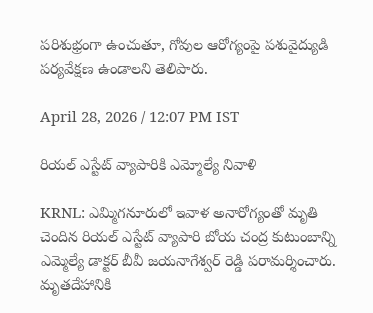పరిశుభ్రంగా ఉంచుతూ, గోవుల ఆరోగ్యంపై పశువైద్యుడి పర్యవేక్షణ ఉండాలని తెలిపారు.

April 28, 2026 / 12:07 PM IST

రియల్ ఎస్టేట్ వ్యాపారికి ఎమ్మోల్యే నివాళి

KRNL: ఎమ్మిగనూరులో ఇవాళ అనారోగ్యంతో మృతి చెందిన రియల్ ఎస్టేట్ వ్యాపారి బోయ చంద్ర కుటుంబాన్ని ఎమ్మెల్యే డాక్టర్ బీవీ జయనాగేశ్వర్ రెడ్డి పరామర్శించారు. మృతదేహానికి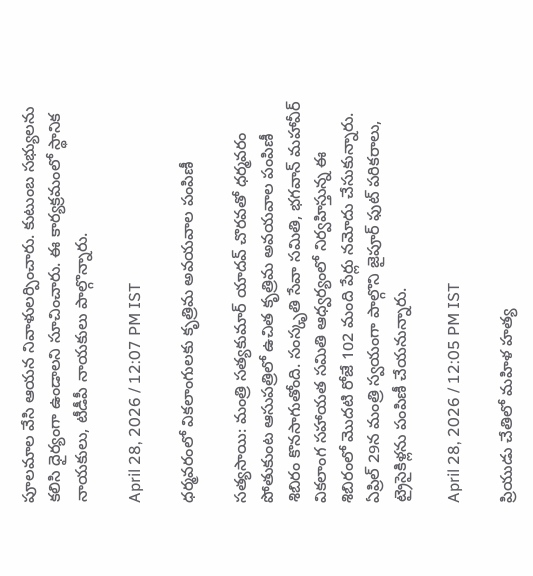పూలమాల వేసి ఆయన నివాళులర్పించారు. కుటుంబ సభ్యులను కలిసి ధైర్యంగా ఉండాలని సూచించారు. ఈ కార్యక్రమంలో స్థానిక నాయకులు, టీడీపీ నాయకులు పాల్గొన్నారు.

April 28, 2026 / 12:07 PM IST

ధర్మవరంలో వికలాంగులకు కృత్రిమ అవయవాల పంపిణీ

సత్యసాయి: మంత్రి సత్యకుమార్ యాదవ్ చొరవతో ధర్మవరం పోతుకుంట ఆసుపత్రిలో ఉచిత కృత్రిమ అవయవాల పంపిణీ శిబిరం కొనసాగుతోంది. సంస్కృతి సేవా సమితి, భగవాన్ మహావీర్ వికలాంగ సహాయత సమితి ఆధ్వర్యంలో నిర్వహిస్తున్న ఈ శిబిరంలో మొదటి రోజే 102 మంది పేర్లు నమోదు చేసుకున్నారు. ఏప్రిల్ 29న మంత్రి స్వయంగా పాల్గొని జైపూర్ ఫుట్ పరికరాలు, ట్రైసైకిళ్లను పంపిణీ చేయనున్నారు.

April 28, 2026 / 12:05 PM IST

ప్రియుడు చేతిలో మహిళ హత్య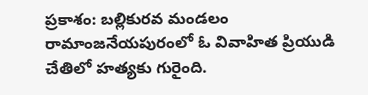ప్రకాశం: బల్లికురవ మండలం రామాంజనేయపురంలో ఓ వివాహిత ప్రియుడి చేతిలో హత్యకు గురైంది.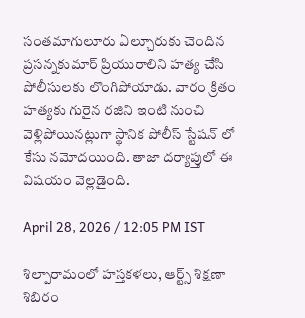సంతమాగులూరు ఏల్చూరుకు చెందిన ప్రసన్నకుమార్ ప్రియురాలిని హత్య చేసి పోలీసులకు లొంగిపోయాడు. వారం క్రితం హత్యకు గురైన రజిని ఇంటి నుంచి వెళ్లిపోయినట్లుగా స్థానిక పోలీస్ స్టేషన్ లో కేసు నమోదయింది. తాజా దర్యాప్తులో ఈ విషయం వెల్లడైంది.

April 28, 2026 / 12:05 PM IST

శిల్పారామంలో హస్తకళలు, ఆర్ట్స్ శిక్షణా శిబిరం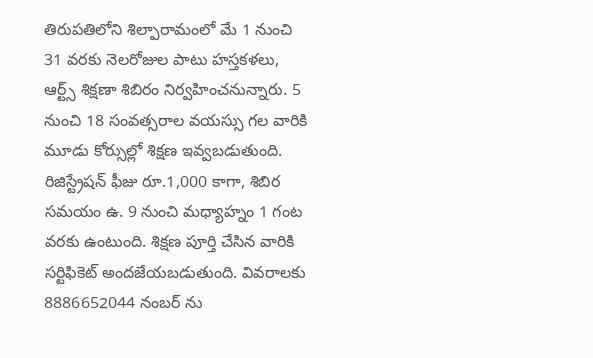తిరుపతిలోని శిల్పారామంలో మే 1 నుంచి 31 వరకు నెలరోజుల పాటు హస్తకళలు, ఆర్ట్స్ శిక్షణా శిబిరం నిర్వహించనున్నారు. 5 నుంచి 18 సంవత్సరాల వయస్సు గల వారికి మూడు కోర్సుల్లో శిక్షణ ఇవ్వబడుతుంది. రిజిస్ట్రేషన్ ఫీజు రూ.1,000 కాగా, శిబిర సమయం ఉ. 9 నుంచి మధ్యాహ్నం 1 గంట వరకు ఉంటుంది. శిక్షణ పూర్తి చేసిన వారికి సర్టిఫికెట్ అందజేయబడుతుంది. వివరాలకు 8886652044 నంబర్ ను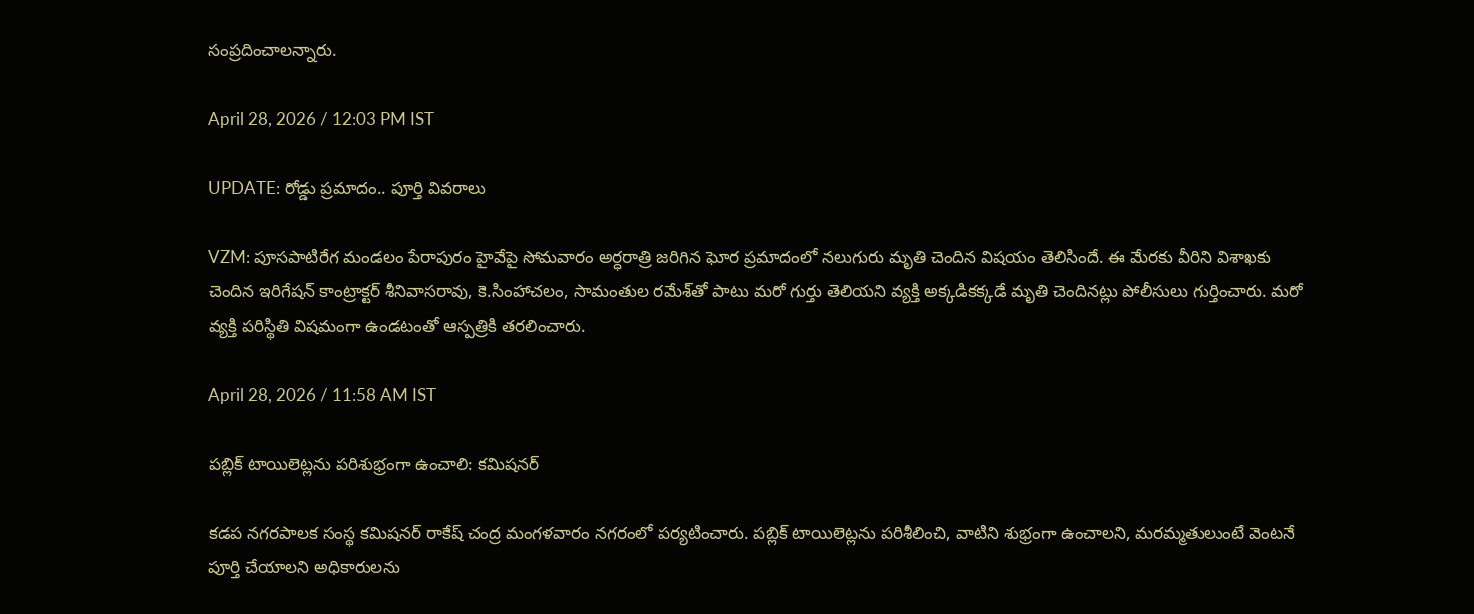సంప్రదించాలన్నారు.

April 28, 2026 / 12:03 PM IST

UPDATE: రోడ్డు ప్రమాదం.. పూర్తి వివరాలు

VZM: పూసపాటిరేగ మండలం పేరాపురం హైవేపై సోమవారం అర్ధరాత్రి జరిగిన ఘోర ప్రమాదంలో నలుగురు మృతి చెందిన విషయం తెలిసిందే. ఈ మేరకు వీరిని విశాఖకు చెందిన ఇరిగేషన్‌ కాంట్రాక్టర్‌ శీనివాసరావు, కె.సింహాచలం, సామంతుల రమేశ్‌తో పాటు మరో గుర్తు తెలియని వ్యక్తి అక్కడికక్కడే మృతి చెందినట్లు పోలీసులు గుర్తించారు. మరో వ్యక్తి పరిస్థితి విషమంగా ఉండటంతో ఆస్పత్రికి తరలించారు.

April 28, 2026 / 11:58 AM IST

పబ్లిక్ టాయిలెట్లను పరిశుభ్రంగా ఉంచాలి: కమిషనర్

కడప నగరపాలక సంస్థ కమిషనర్ రాకేష్ చంద్ర మంగళవారం నగరంలో పర్యటించారు. పబ్లిక్ టాయిలెట్లను పరిశీలించి, వాటిని శుభ్రంగా ఉంచాలని, మరమ్మతులుంటే వెంటనే పూర్తి చేయాలని అధికారులను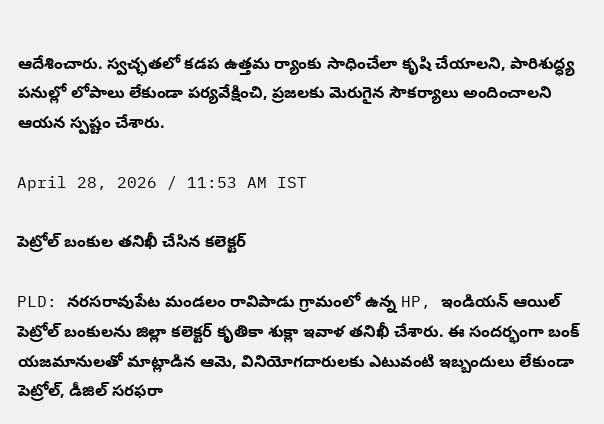ఆదేశించారు. స్వచ్ఛతలో కడప ఉత్తమ ర్యాంకు సాధించేలా కృషి చేయాలని, పారిశుద్ధ్య పనుల్లో లోపాలు లేకుండా పర్యవేక్షించి, ప్రజలకు మెరుగైన సౌకర్యాలు అందించాలని ఆయన స్పష్టం చేశారు.

April 28, 2026 / 11:53 AM IST

పెట్రోల్ బంకుల తనిఖీ చేసిన కలెక్టర్

PLD: నరసరావుపేట మండలం రావిపాడు గ్రామంలో ఉన్న HP, ఇండియన్ ఆయిల్ పెట్రోల్ బంకులను జిల్లా కలెక్టర్ కృతికా శుక్లా ఇవాళ తనిఖీ చేశారు. ఈ సందర్భంగా బంక్ యజమానులతో మాట్లాడిన ఆమె, వినియోగదారులకు ఎటువంటి ఇబ్బందులు లేకుండా పెట్రోల్, డీజిల్ సరఫరా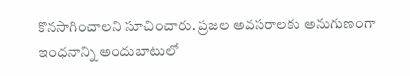కొనసాగించాలని సూచించారు. ప్రజల అవసరాలకు అనుగుణంగా ఇంధనాన్ని అందుబాటులో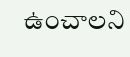ఉంచాలని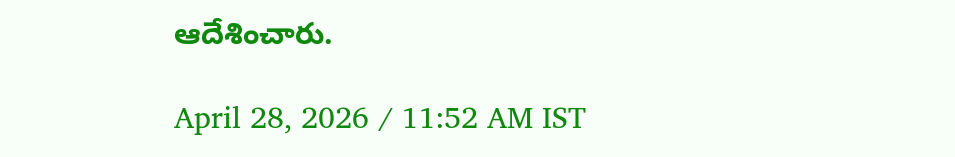ఆదేశించారు.

April 28, 2026 / 11:52 AM IST